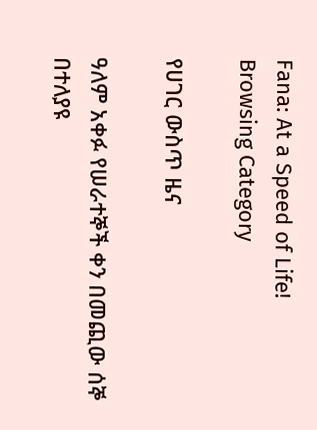Fana: At a Speed of Life!
Browsing Category

የሀገር ውስጥ ዜና

ዓለም አቀፉ የሠራተኞች ቀን በመጪው ሰኞ በተለያዩ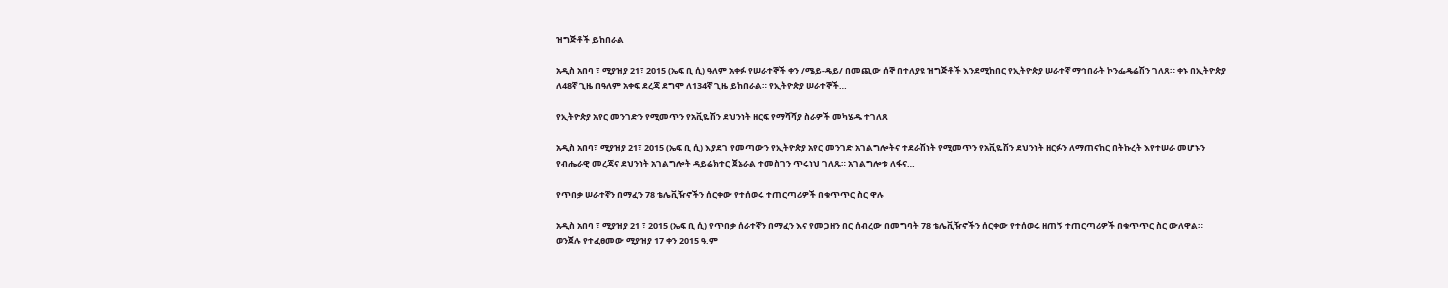ዝግጅቶች ይከበራል

አዲስ አበባ ፣ ሚያዝያ 21፣ 2015 (ኤፍ ቢ ሲ) ዓለም አቀፉ የሠራተኞች ቀን /ሜይ-ዴይ/ በመጪው ሰኞ በተለያዩ ዝግጅቶች እንደሚከበር የኢትዮጵያ ሠራተኛ ማኅበራት ኮንፌዴሬሽን ገለጸ። ቀኑ በኢትዮጵያ ለ48ኛ ጊዜ በዓለም አቀፍ ደረጃ ደግሞ ለ134ኛ ጊዜ ይከበራል። የኢትዮጵያ ሠራተኞች…

የኢትዮጵያ አየር መንገድን የሚመጥን የአቪዬሽን ደህንነት ዘርፍ የማሻሻያ ስራዎች መካሄዱ ተገለጸ

አዲስ አበባ፣ ሚያዝያ 21፣ 2015 (ኤፍ ቢ ሲ) እያደገ የመጣውን የኢትዮጵያ አየር መንገድ አገልግሎትና ተደራሽነት የሚመጥን የአቪዬሽን ደህንነት ዘርፉን ለማጠናከር በትኩረት እየተሠራ መሆኑን የብሔራዊ መረጃና ደህንነት አገልግሎት ዳይሬክተር ጀኔራል ተመስገን ጥሩነህ ገለጹ። አገልግሎቱ ለፋና…

የጥበቃ ሠራተኛን በማፈን 78 ቴሌቪዥኖችን ሰርቀው የተሰወሩ ተጠርጣሪዎች በቁጥጥር ስር ዋሉ

አዲስ አበባ ፣ ሚያዝያ 21 ፣ 2015 (ኤፍ ቢ ሲ) የጥበቃ ሰራተኛን በማፈን እና የመጋዘን በር ሰብረው በመግባት 78 ቴሌቪዥኖችን ሰርቀው የተሰወሩ ዘጠኝ ተጠርጣሪዎች በቁጥጥር ስር ውለዋል። ወንጀሉ የተፈፀመው ሚያዝያ 17 ቀን 2015 ዓ.ም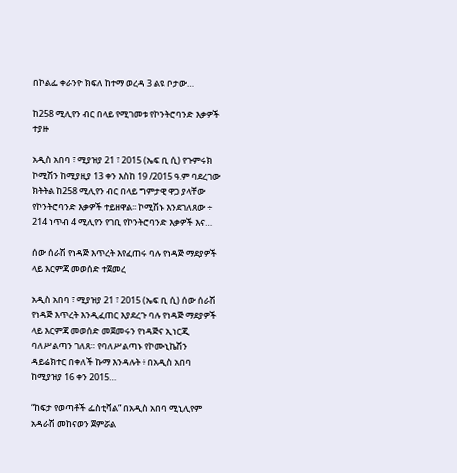በኮልፌ ቀራንዮ ክፍለ ከተማ ወረዳ 3 ልዩ ቦታው…

ከ258 ሚሊየን ብር በላይ የሚገመቱ የኮንትሮባንድ እቃዎች ተያዙ

አዲስ አበባ ፣ ሚያዝያ 21 ፣ 2015 (ኤፍ ቢ ሲ) የጉምሩክ ኮሚሽን ከሚያዚያ 13 ቀን እስከ 19 /2015 ዓ.ም ባደረገው ክትትል ከ258 ሚሊየን ብር በላይ ግምታዊ ዋጋ ያላቸው የኮንትሮባንድ እቃዎች ተይዘዋል፡፡ ኮሚሽኑ እንደገለጸው ÷ 214 ነጥብ 4 ሚሊየን የገቢ የኮንትሮባንድ እቃዎች እና…

ሰው ሰራሽ የነዳጅ እጥረት እየፈጠሩ ባሉ የነዳጅ ማደያዎች ላይ እርምጃ መወሰድ ተጀመረ

አዲስ አበባ ፣ ሚያዝያ 21 ፣ 2015 (ኤፍ ቢ ሲ) ሰው ሰራሽ የነዳጅ እጥረት እንዲፈጠር እያደረጉ ባሉ የነዳጅ ማደያዎች ላይ እርምጃ መወሰድ መጀመሩን የነዳጅና ኢነርጂ ባለሥልጣን ገለጸ። የባለሥልጣኑ የኮሙኒኬሽን ዳይሬክተር በቀለች ኩማ እንዳሉት ፥ በአዲስ አበባ ከሚያዝያ 16 ቀን 2015…

“ከፍታ የወጣቶች ፌስቲቫል” በአዲስ አበባ ሚኒሊየም አዳራሽ መከናወን ጀምሯል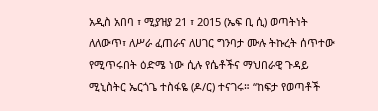አዲስ አበባ ፣ ሚያዝያ 21 ፣ 2015 (ኤፍ ቢ ሲ) ወጣትነት ለለውጥ፣ ለሥራ ፈጠራና ለሀገር ግንባታ ሙሉ ትኩረት ሰጥተው የሚጥሩበት ዕድሜ ነው ሲሉ የሴቶችና ማህበራዊ ጉዳይ ሚኒስትር ኤርጎጌ ተስፋዬ (ዶ/ር) ተናገሩ። “ከፍታ የወጣቶች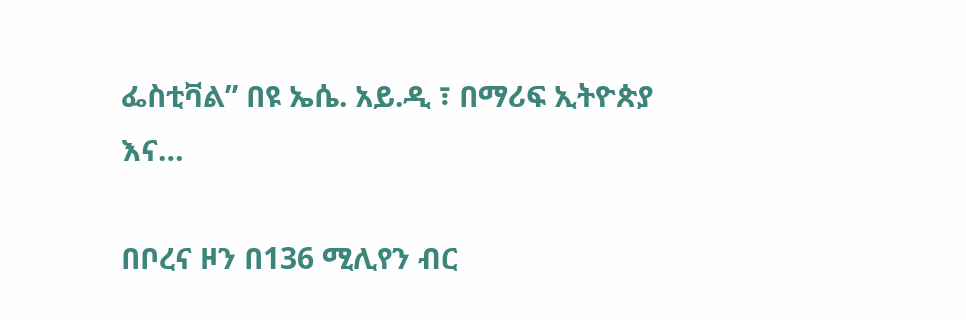ፌስቲቫል” በዩ ኤሴ. አይ.ዲ ፣ በማሪፍ ኢትዮጵያ እና…

በቦረና ዞን በ136 ሚሊየን ብር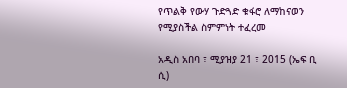የጥልቅ የውሃ ጉድጓድ ቁፋሮ ለማከናወን የሚያስችል ስምምነት ተፈረመ

አዲስ አበባ ፣ ሚያዝያ 21 ፣ 2015 (ኤፍ ቢ ሲ)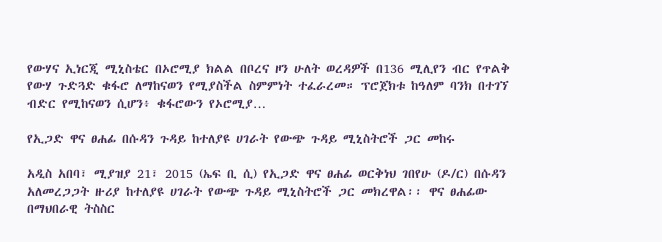የውሃና ኢነርጂ ሚኒስቴር በኦሮሚያ ክልል በቦረና ዞን ሁለት ወረዳዎች በ136 ሚሊየን ብር የጥልቅ የውሃ ጉድጓድ ቁፋሮ ለማከናወን የሚያስችል ስምምነት ተፈራረመ። ፕሮጀክቱ ከዓለም ባንክ በተገኘ ብድር የሚከናወን ሲሆን፥ ቁፋሮውን የኦሮሚያ…

የኢጋድ ዋና ፀሐፊ በሱዳን ጉዳይ ከተለያዩ ሀገራት የውጭ ጉዳይ ሚኒስትሮች ጋር መከሩ

አዲስ አበባ፣ ሚያዝያ 21፣ 2015 (ኤፍ ቢ ሲ) የኢጋድ ዋና ፀሐፊ ወርቅነህ ገበየሁ (ዶ/ር) በሱዳን አለመረጋጋት ዙሪያ ከተለያዩ ሀገራት የውጭ ጉዳይ ሚኒስትሮች ጋር መክረዋል፡፡ ዋና ፀሐፊው በማህበራዊ ትስስር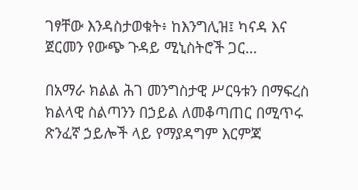ገፃቸው እንዳስታወቁት፥ ከእንግሊዝ፤ ካናዳ እና ጀርመን የውጭ ጉዳይ ሚኒስትሮች ጋር…

በአማራ ክልል ሕገ መንግስታዊ ሥርዓቱን በማፍረስ ክልላዊ ስልጣንን በኃይል ለመቆጣጠር በሚጥሩ ጽንፈኛ ኃይሎች ላይ የማያዳግም እርምጃ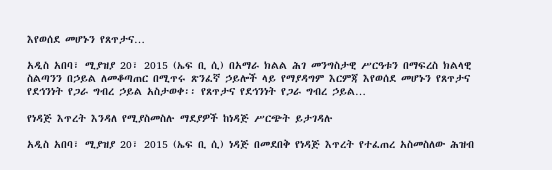እየወሰደ መሆኑን የጸጥታና…

አዲስ አበባ፣ ሚያዝያ 20፣ 2015 (ኤፍ ቢ ሲ) በአማራ ክልል ሕገ መንግስታዊ ሥርዓቱን በማፍረስ ክልላዊ ስልጣንን በኃይል ለመቆጣጠር በሚጥሩ ጽንፈኛ ኃይሎች ላይ የማያዳግም እርምጃ እየወሰደ መሆኑን የጸጥታና የደኅንነት የጋራ ግብረ ኃይል አስታወቀ፡፡ የጸጥታና የደኅንነት የጋራ ግብረ ኃይል…

የነዳጅ እጥረት እንዳለ የሚያስመስሉ ማደያዎች ከነዳጅ ሥርጭት ይታገዳሉ

አዲስ አበባ፣ ሚያዝያ 20፣ 2015 (ኤፍ ቢ ሲ) ነዳጅ በመደበቅ የነዳጅ እጥረት የተፈጠረ አስመስለው ሕዝብ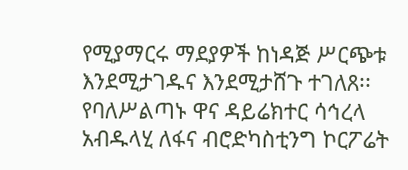የሚያማርሩ ማደያዎች ከነዳጅ ሥርጭቱ እንደሚታገዱና እንደሚታሸጉ ተገለጸ፡፡ የባለሥልጣኑ ዋና ዳይሬክተር ሳኅረላ አብዱላሂ ለፋና ብሮድካስቲንግ ኮርፖሬት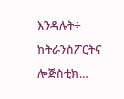እንዳሉት÷ ከትራንስፖርትና ሎጅስቲክ…